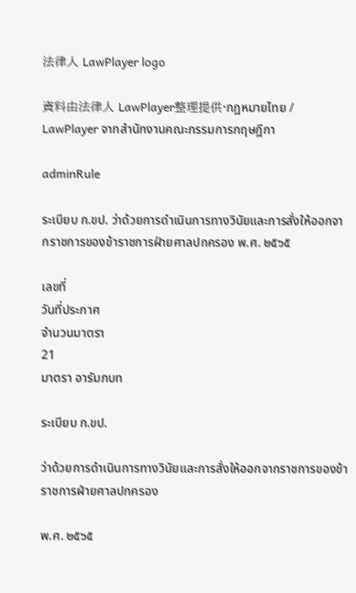法律人 LawPlayer logo

資料由法律人 LawPlayer整理提供·กฎหมายไทย / LawPlayer จากสำนักงานคณะกรรมการกฤษฎีกา

adminRule

ระเบียบ ก.ขป. ว่าด้วยการดำเนินการทางวินัยและการสั่งให้ออกจากราชการของข้าราชการฝ่ายศาลปกครอง พ.ศ. ๒๕๖๕

เลขที่
วันที่ประกาศ
จำนวนมาตรา
21
มาตรา อารัมภบท

ระเบียบ ก.ขป.

ว่าด้วยการดําเนินการทางวินัยและการสั่งให้ออกจากราชการของข้าราชการฝ่ายศาลปกครอง

พ.ศ. ๒๕๖๕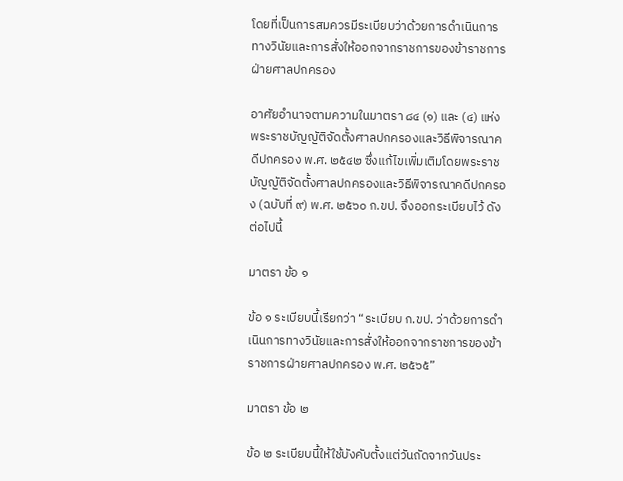โดยที่เป็นการสมควรมีระเบียบว่าด้วยการดําเนินการทางวินัยและการสั่งให้ออกจากราชการของข้าราชการฝ่ายศาลปกครอง

อาศัยอํานาจตามความในมาตรา ๘๔ (๑) และ (๔) แห่งพระราชบัญญัติจัดตั้งศาลปกครองและวิธีพิจารณาคดีปกครอง พ.ศ. ๒๕๔๒ ซึ่งแก้ไขเพิ่มเติมโดยพระราชบัญญัติจัดตั้งศาลปกครองและวิธีพิจารณาคดีปกครอง (ฉบับที่ ๙) พ.ศ. ๒๕๖๐ ก.ขป. จึงออกระเบียบไว้ ดังต่อไปนี้

มาตรา ข้อ ๑

ข้อ ๑ ระเบียบนี้เรียกว่า “ระเบียบ ก.ขป. ว่าด้วยการดําเนินการทางวินัยและการสั่งให้ออกจากราชการของข้าราชการฝ่ายศาลปกครอง พ.ศ. ๒๕๖๕”

มาตรา ข้อ ๒

ข้อ ๒ ระเบียบนี้ให้ใช้บังคับตั้งแต่วันถัดจากวันประ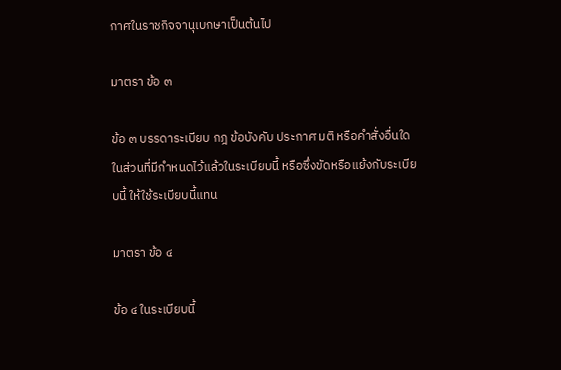กาศในราชกิจจานุเบกษาเป็นต้นไป

มาตรา ข้อ ๓

ข้อ ๓ บรรดาระเบียบ กฎ ข้อบังคับ ประกาศ มติ หรือคําสั่งอื่นใดในส่วนที่มีกําหนดไว้แล้วในระเบียบนี้ หรือซึ่งขัดหรือแย้งกับระเบียบนี้ ให้ใช้ระเบียบนี้แทน

มาตรา ข้อ ๔

ข้อ ๔ ในระเบียบนี้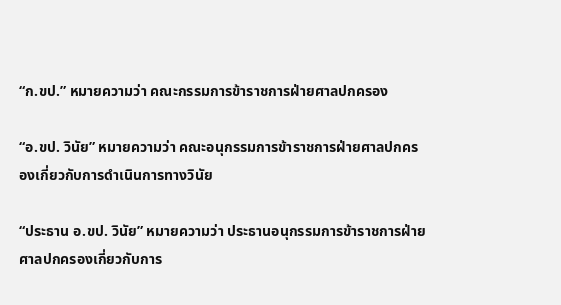“ก.ขป.” หมายความว่า คณะกรรมการข้าราชการฝ่ายศาลปกครอง

“อ.ขป. วินัย” หมายความว่า คณะอนุกรรมการข้าราชการฝ่ายศาลปกครองเกี่ยวกับการดําเนินการทางวินัย

“ประธาน อ.ขป. วินัย” หมายความว่า ประธานอนุกรรมการข้าราชการฝ่ายศาลปกครองเกี่ยวกับการ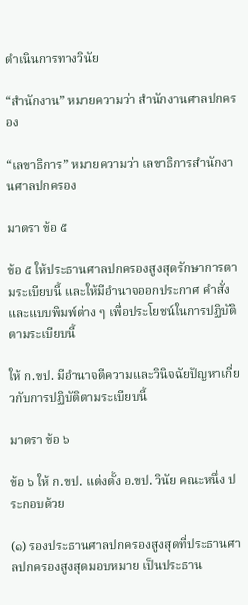ดําเนินการทางวินัย

“สํานักงาน” หมายความว่า สํานักงานศาลปกครอง

“เลขาธิการ” หมายความว่า เลขาธิการสํานักงานศาลปกครอง

มาตรา ข้อ ๕

ข้อ ๕ ให้ประธานศาลปกครองสูงสุดรักษาการตามระเบียบนี้ และให้มีอํานาจออกประกาศ คําสั่ง และแบบพิมพ์ต่าง ๆ เพื่อประโยชน์ในการปฏิบัติตามระเบียบนี้

ให้ ก.ขป. มีอํานาจตีความและวินิจฉัยปัญหาเกี่ยวกับการปฏิบัติตามระเบียบนี้

มาตรา ข้อ ๖

ข้อ ๖ ให้ ก.ขป. แต่งตั้ง อ.ขป. วินัย คณะหนึ่ง ประกอบด้วย

(๑) รองประธานศาลปกครองสูงสุดที่ประธานศาลปกครองสูงสุดมอบหมาย เป็นประธาน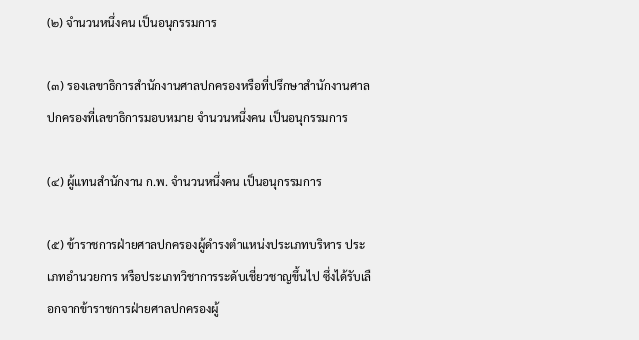(๒) จํานวนหนึ่งคน เป็นอนุกรรมการ

(๓) รองเลขาธิการสํานักงานศาลปกครองหรือที่ปรึกษาสํานักงานศาลปกครองที่เลขาธิการมอบหมาย จํานวนหนึ่งคน เป็นอนุกรรมการ

(๔) ผู้แทนสํานักงาน ก.พ. จํานวนหนึ่งคน เป็นอนุกรรมการ

(๕) ข้าราชการฝ่ายศาลปกครองผู้ดํารงตําแหน่งประเภทบริหาร ประเภทอํานวยการ หรือประเภทวิชาการระดับเชี่ยวชาญขึ้นไป ซึ่งได้รับเลือกจากข้าราชการฝ่ายศาลปกครองผู้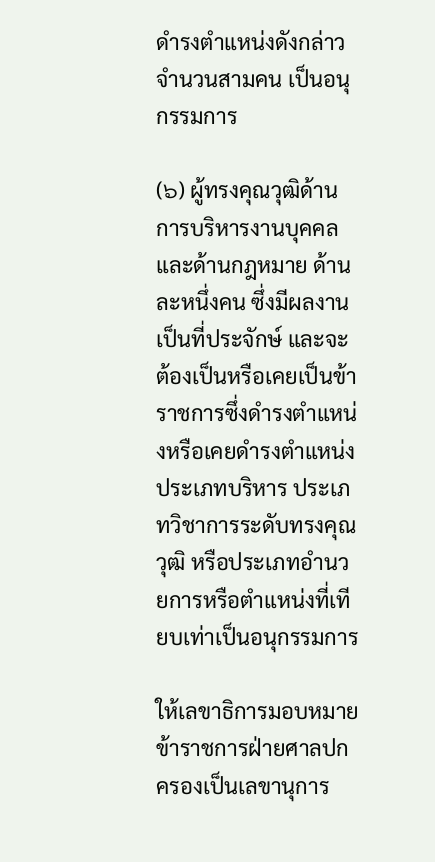ดํารงตําแหน่งดังกล่าว จํานวนสามคน เป็นอนุกรรมการ

(๖) ผู้ทรงคุณวุฒิด้านการบริหารงานบุคคล และด้านกฎหมาย ด้านละหนึ่งคน ซึ่งมีผลงานเป็นที่ประจักษ์ และจะต้องเป็นหรือเคยเป็นข้าราชการซึ่งดํารงตําแหน่งหรือเคยดํารงตําแหน่งประเภทบริหาร ประเภทวิชาการระดับทรงคุณวุฒิ หรือประเภทอํานวยการหรือตําแหน่งที่เทียบเท่าเป็นอนุกรรมการ

ให้เลขาธิการมอบหมายข้าราชการฝ่ายศาลปกครองเป็นเลขานุการ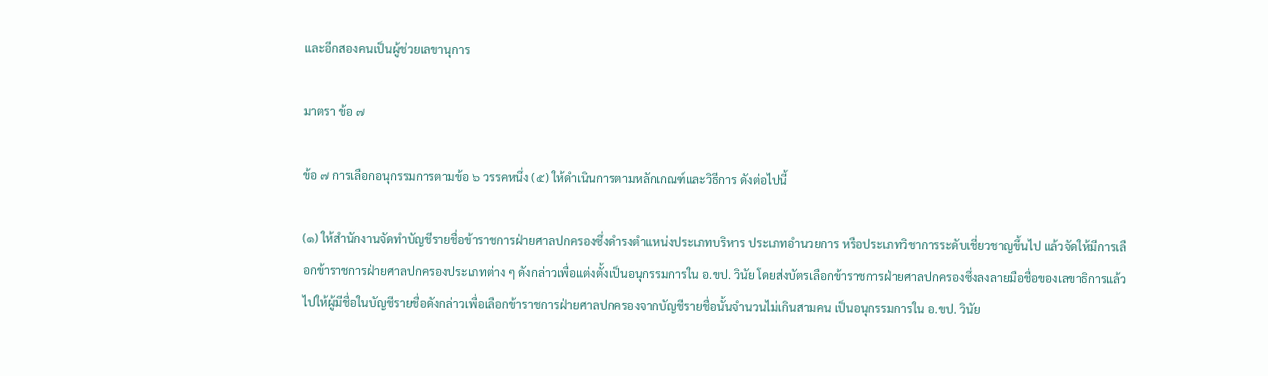และอีกสองคนเป็นผู้ช่วยเลขานุการ

มาตรา ข้อ ๗

ข้อ ๗ การเลือกอนุกรรมการตามข้อ ๖ วรรคหนึ่ง (๕) ให้ดําเนินการตามหลักเกณฑ์และวิธีการ ดังต่อไปนี้

(๑) ให้สํานักงานจัดทําบัญชีรายชื่อข้าราชการฝ่ายศาลปกครองซึ่งดํารงตําแหน่งประเภทบริหาร ประเภทอํานวยการ หรือประเภทวิชาการระดับเชี่ยวชาญขึ้นไป แล้วจัดให้มีการเลือกข้าราชการฝ่ายศาลปกครองประเภทต่าง ๆ ดังกล่าวเพื่อแต่งตั้งเป็นอนุกรรมการใน อ.ขป. วินัย โดยส่งบัตรเลือกข้าราชการฝ่ายศาลปกครองซึ่งลงลายมือชื่อของเลขาธิการแล้วไปให้ผู้มีชื่อในบัญชีรายชื่อดังกล่าวเพื่อเลือกข้าราชการฝ่ายศาลปกครองจากบัญชีรายชื่อนั้นจํานวนไม่เกินสามคน เป็นอนุกรรมการใน อ.ขป. วินัย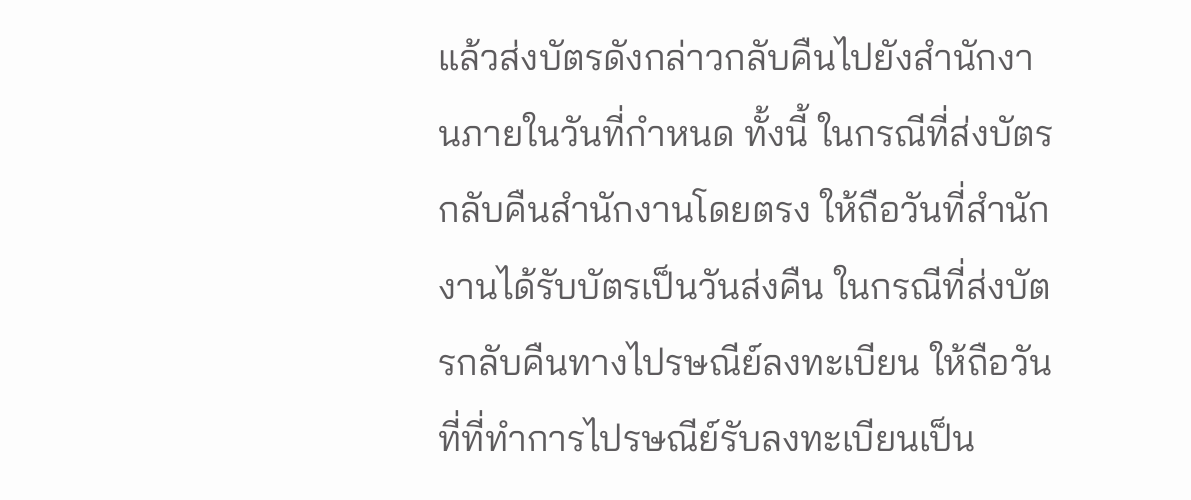แล้วส่งบัตรดังกล่าวกลับคืนไปยังสํานักงานภายในวันที่กําหนด ทั้งนี้ ในกรณีที่ส่งบัตรกลับคืนสํานักงานโดยตรง ให้ถือวันที่สํานักงานได้รับบัตรเป็นวันส่งคืน ในกรณีที่ส่งบัตรกลับคืนทางไปรษณีย์ลงทะเบียน ให้ถือวันที่ที่ทําการไปรษณีย์รับลงทะเบียนเป็น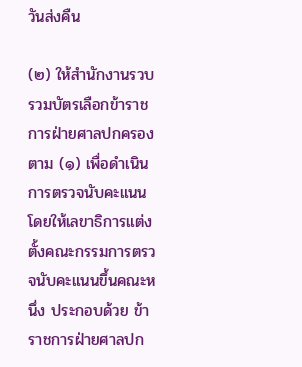วันส่งคืน

(๒) ให้สํานักงานรวบรวมบัตรเลือกข้าราชการฝ่ายศาลปกครองตาม (๑) เพื่อดําเนินการตรวจนับคะแนน โดยให้เลขาธิการแต่งตั้งคณะกรรมการตรวจนับคะแนนขึ้นคณะหนึ่ง ประกอบด้วย ข้าราชการฝ่ายศาลปก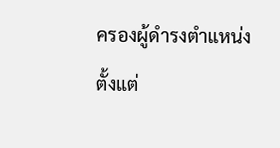ครองผู้ดํารงตําแหน่งตั้งแต่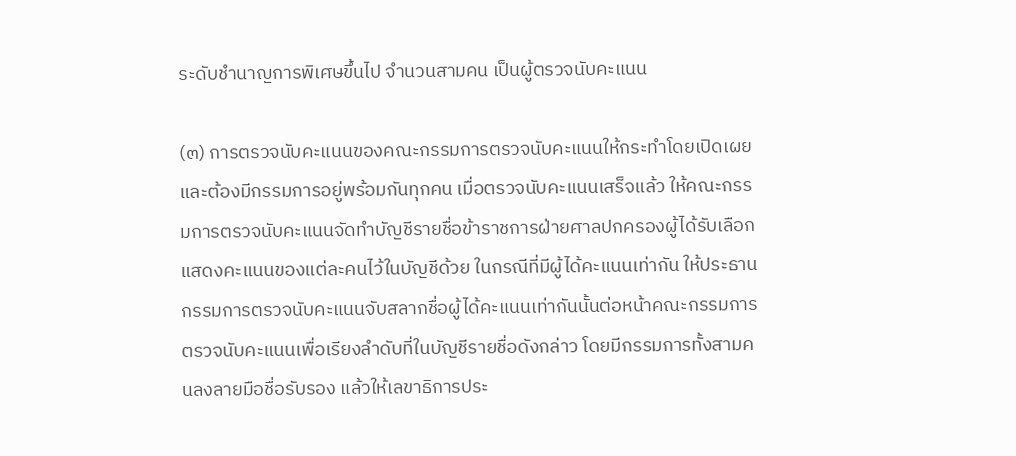ระดับชํานาญการพิเศษขึ้นไป จํานวนสามคน เป็นผู้ตรวจนับคะแนน

(๓) การตรวจนับคะแนนของคณะกรรมการตรวจนับคะแนนให้กระทําโดยเปิดเผย และต้องมีกรรมการอยู่พร้อมกันทุกคน เมื่อตรวจนับคะแนนเสร็จแล้ว ให้คณะกรรมการตรวจนับคะแนนจัดทําบัญชีรายชื่อข้าราชการฝ่ายศาลปกครองผู้ได้รับเลือก แสดงคะแนนของแต่ละคนไว้ในบัญชีด้วย ในกรณีที่มีผู้ได้คะแนนเท่ากัน ให้ประธานกรรมการตรวจนับคะแนนจับสลากชื่อผู้ได้คะแนนเท่ากันนั้นต่อหน้าคณะกรรมการตรวจนับคะแนนเพื่อเรียงลําดับที่ในบัญชีรายชื่อดังกล่าว โดยมีกรรมการทั้งสามคนลงลายมือชื่อรับรอง แล้วให้เลขาธิการประ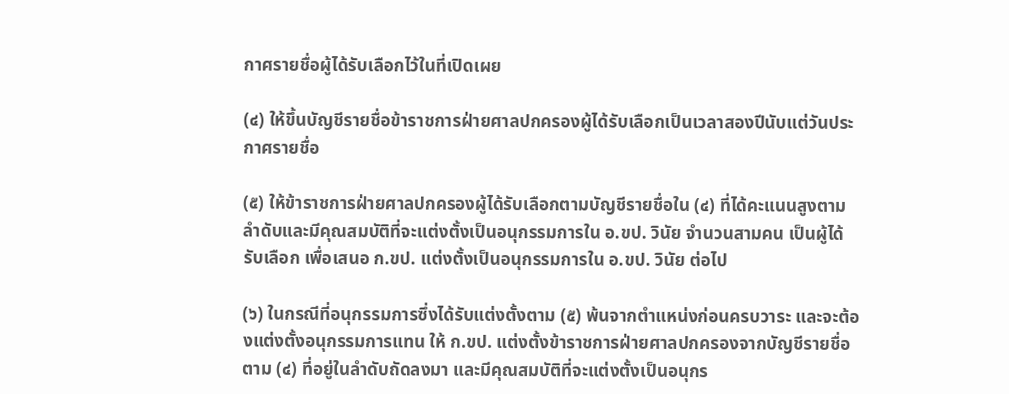กาศรายชื่อผู้ได้รับเลือกไว้ในที่เปิดเผย

(๔) ให้ขึ้นบัญชีรายชื่อข้าราชการฝ่ายศาลปกครองผู้ได้รับเลือกเป็นเวลาสองปีนับแต่วันประกาศรายชื่อ

(๕) ให้ข้าราชการฝ่ายศาลปกครองผู้ได้รับเลือกตามบัญชีรายชื่อใน (๔) ที่ได้คะแนนสูงตามลําดับและมีคุณสมบัติที่จะแต่งตั้งเป็นอนุกรรมการใน อ.ขป. วินัย จํานวนสามคน เป็นผู้ได้รับเลือก เพื่อเสนอ ก.ขป. แต่งตั้งเป็นอนุกรรมการใน อ.ขป. วินัย ต่อไป

(๖) ในกรณีที่อนุกรรมการซึ่งได้รับแต่งตั้งตาม (๕) พ้นจากตําแหน่งก่อนครบวาระ และจะต้องแต่งตั้งอนุกรรมการแทน ให้ ก.ขป. แต่งตั้งข้าราชการฝ่ายศาลปกครองจากบัญชีรายชื่อตาม (๔) ที่อยู่ในลําดับถัดลงมา และมีคุณสมบัติที่จะแต่งตั้งเป็นอนุกร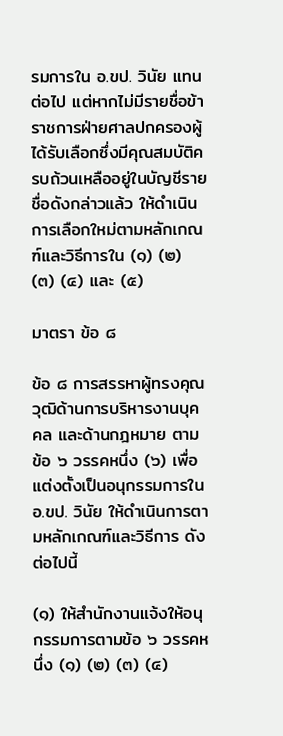รมการใน อ.ขป. วินัย แทนต่อไป แต่หากไม่มีรายชื่อข้าราชการฝ่ายศาลปกครองผู้ได้รับเลือกซึ่งมีคุณสมบัติครบถ้วนเหลืออยู่ในบัญชีรายชื่อดังกล่าวแล้ว ให้ดําเนินการเลือกใหม่ตามหลักเกณฑ์และวิธีการใน (๑) (๒) (๓) (๔) และ (๕)

มาตรา ข้อ ๘

ข้อ ๘ การสรรหาผู้ทรงคุณวุฒิด้านการบริหารงานบุคคล และด้านกฎหมาย ตามข้อ ๖ วรรคหนึ่ง (๖) เพื่อแต่งตั้งเป็นอนุกรรมการใน อ.ขป. วินัย ให้ดําเนินการตามหลักเกณฑ์และวิธีการ ดังต่อไปนี้

(๑) ให้สํานักงานแจ้งให้อนุกรรมการตามข้อ ๖ วรรคหนึ่ง (๑) (๒) (๓) (๔)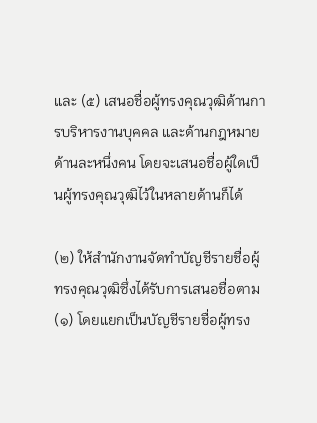และ (๕) เสนอชื่อผู้ทรงคุณวุฒิด้านการบริหารงานบุคคล และด้านกฎหมาย ด้านละหนึ่งคน โดยจะเสนอชื่อผู้ใดเป็นผู้ทรงคุณวุฒิไว้ในหลายด้านก็ได้

(๒) ให้สํานักงานจัดทําบัญชีรายชื่อผู้ทรงคุณวุฒิซึ่งได้รับการเสนอชื่อตาม (๑) โดยแยกเป็นบัญชีรายชื่อผู้ทรง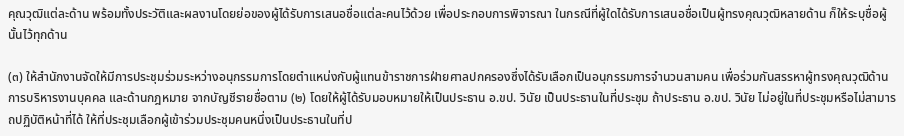คุณวุฒิแต่ละด้าน พร้อมทั้งประวัติและผลงานโดยย่อของผู้ได้รับการเสนอชื่อแต่ละคนไว้ด้วย เพื่อประกอบการพิจารณา ในกรณีที่ผู้ใดได้รับการเสนอชื่อเป็นผู้ทรงคุณวุฒิหลายด้าน ก็ให้ระบุชื่อผู้นั้นไว้ทุกด้าน

(๓) ให้สํานักงานจัดให้มีการประชุมร่วมระหว่างอนุกรรมการโดยตําแหน่งกับผู้แทนข้าราชการฝ่ายศาลปกครองซึ่งได้รับเลือกเป็นอนุกรรมการจํานวนสามคน เพื่อร่วมกันสรรหาผู้ทรงคุณวุฒิด้านการบริหารงานบุคคล และด้านกฎหมาย จากบัญชีรายชื่อตาม (๒) โดยให้ผู้ได้รับมอบหมายให้เป็นประธาน อ.ขป. วินัย เป็นประธานในที่ประชุม ถ้าประธาน อ.ขป. วินัย ไม่อยู่ในที่ประชุมหรือไม่สามารถปฏิบัติหน้าที่ได้ ให้ที่ประชุมเลือกผู้เข้าร่วมประชุมคนหนึ่งเป็นประธานในที่ป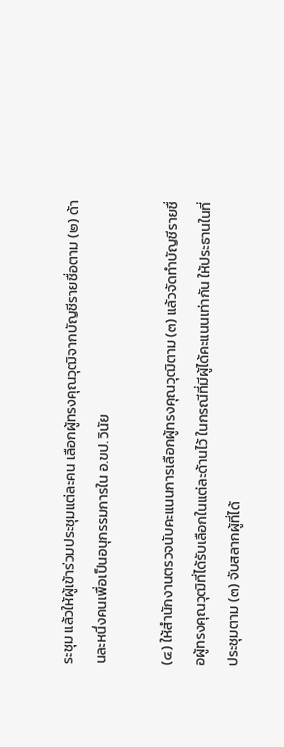ระชุม แล้วให้ผู้เข้าร่วมประชุมแต่ละคน เลือกผู้ทรงคุณวุฒิจากบัญชีรายชื่อตาม (๒) ด้านละหนึ่งคนเพื่อเป็นอนุกรรมการใน อ.ขป. วินัย

(๔) ให้สํานักงานตรวจนับคะแนนการเลือกผู้ทรงคุณวุฒิตาม (๓) แล้วจัดทําบัญชีรายชื่อผู้ทรงคุณวุฒิที่ได้รับเลือกในแต่ละด้านไว้ ในกรณีที่มีผู้ได้คะแนนเท่ากัน ให้ประธานในที่ประชุมตาม (๓) จับสลากผู้ที่ได้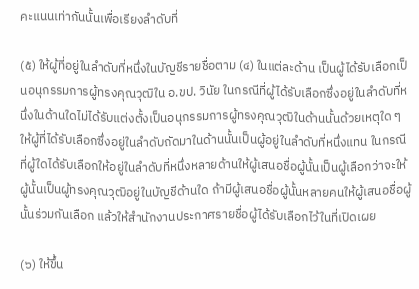คะแนนเท่ากันนั้นเพื่อเรียงลําดับที่

(๕) ให้ผู้ที่อยู่ในลําดับที่หนึ่งในบัญชีรายชื่อตาม (๔) ในแต่ละด้าน เป็นผู้ได้รับเลือกเป็นอนุกรรมการผู้ทรงคุณวุฒิใน อ.ขป. วินัย ในกรณีที่ผู้ได้รับเลือกซึ่งอยู่ในลําดับที่หนึ่งในด้านใดไม่ได้รับแต่งตั้งเป็นอนุกรรมการผู้ทรงคุณวุฒิในด้านนั้นด้วยเหตุใด ๆ ให้ผู้ที่ได้รับเลือกซึ่งอยู่ในลําดับถัดมาในด้านนั้นเป็นผู้อยู่ในลําดับที่หนึ่งแทน ในกรณีที่ผู้ใดได้รับเลือกให้อยู่ในลําดับที่หนึ่งหลายด้านให้ผู้เสนอชื่อผู้นั้นเป็นผู้เลือกว่าจะให้ผู้นั้นเป็นผู้ทรงคุณวุฒิอยู่ในบัญชีด้านใด ถ้ามีผู้เสนอชื่อผู้นั้นหลายคนให้ผู้เสนอชื่อผู้นั้นร่วมกันเลือก แล้วให้สํานักงานประกาศรายชื่อผู้ได้รับเลือกไว้ในที่เปิดเผย

(๖) ให้ขึ้น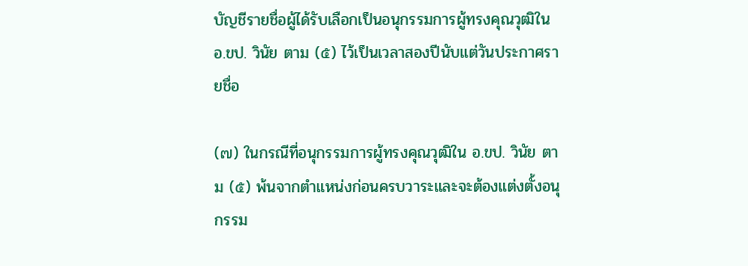บัญชีรายชื่อผู้ได้รับเลือกเป็นอนุกรรมการผู้ทรงคุณวุฒิใน อ.ขป. วินัย ตาม (๕) ไว้เป็นเวลาสองปีนับแต่วันประกาศรายชื่อ

(๗) ในกรณีที่อนุกรรมการผู้ทรงคุณวุฒิใน อ.ขป. วินัย ตาม (๕) พ้นจากตําแหน่งก่อนครบวาระและจะต้องแต่งตั้งอนุกรรม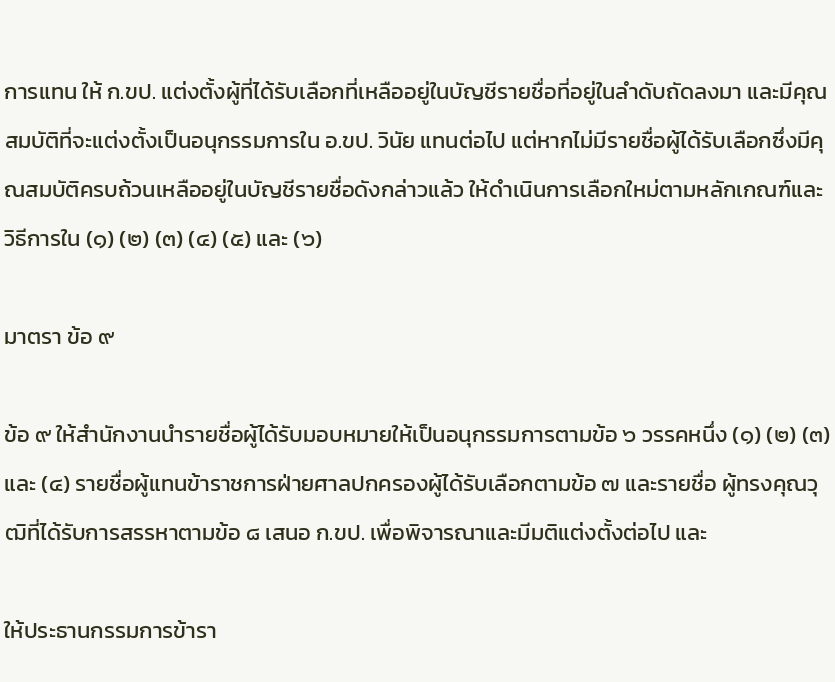การแทน ให้ ก.ขป. แต่งตั้งผู้ที่ได้รับเลือกที่เหลืออยู่ในบัญชีรายชื่อที่อยู่ในลําดับถัดลงมา และมีคุณสมบัติที่จะแต่งตั้งเป็นอนุกรรมการใน อ.ขป. วินัย แทนต่อไป แต่หากไม่มีรายชื่อผู้ได้รับเลือกซึ่งมีคุณสมบัติครบถ้วนเหลืออยู่ในบัญชีรายชื่อดังกล่าวแล้ว ให้ดําเนินการเลือกใหม่ตามหลักเกณฑ์และวิธีการใน (๑) (๒) (๓) (๔) (๕) และ (๖)

มาตรา ข้อ ๙

ข้อ ๙ ให้สํานักงานนํารายชื่อผู้ได้รับมอบหมายให้เป็นอนุกรรมการตามข้อ ๖ วรรคหนึ่ง (๑) (๒) (๓) และ (๔) รายชื่อผู้แทนข้าราชการฝ่ายศาลปกครองผู้ได้รับเลือกตามข้อ ๗ และรายชื่อ ผู้ทรงคุณวุฒิที่ได้รับการสรรหาตามข้อ ๘ เสนอ ก.ขป. เพื่อพิจารณาและมีมติแต่งตั้งต่อไป และ

ให้ประธานกรรมการข้ารา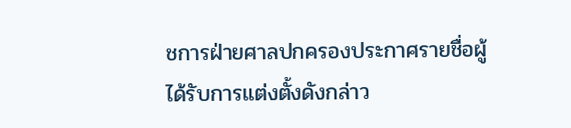ชการฝ่ายศาลปกครองประกาศรายชื่อผู้ได้รับการแต่งตั้งดังกล่าว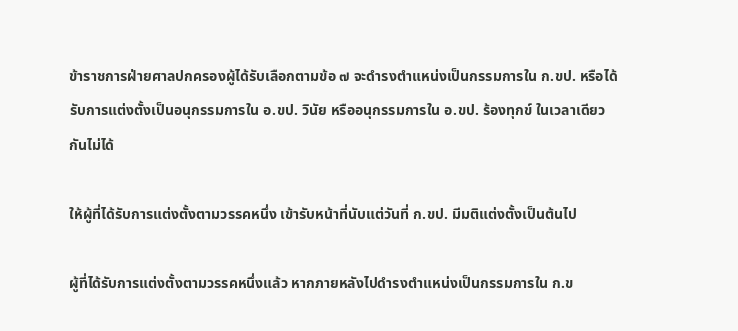ข้าราชการฝ่ายศาลปกครองผู้ได้รับเลือกตามข้อ ๗ จะดํารงตําแหน่งเป็นกรรมการใน ก.ขป. หรือได้รับการแต่งตั้งเป็นอนุกรรมการใน อ.ขป. วินัย หรืออนุกรรมการใน อ.ขป. ร้องทุกข์ ในเวลาเดียวกันไม่ได้

ให้ผู้ที่ได้รับการแต่งตั้งตามวรรคหนึ่ง เข้ารับหน้าที่นับแต่วันที่ ก.ขป. มีมติแต่งตั้งเป็นต้นไป

ผู้ที่ได้รับการแต่งตั้งตามวรรคหนึ่งแล้ว หากภายหลังไปดํารงตําแหน่งเป็นกรรมการใน ก.ข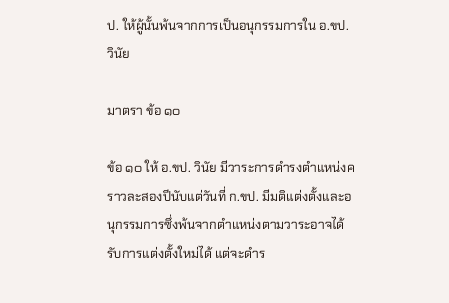ป. ให้ผู้นั้นพ้นจากการเป็นอนุกรรมการใน อ.ขป. วินัย

มาตรา ข้อ ๑๐

ข้อ ๑๐ ให้ อ.ขป. วินัย มีวาระการดํารงตําแหน่งคราวละสองปีนับแต่วันที่ ก.ขป. มีมติแต่งตั้งและอนุกรรมการซึ่งพ้นจากตําแหน่งตามวาระอาจได้รับการแต่งตั้งใหม่ได้ แต่จะดําร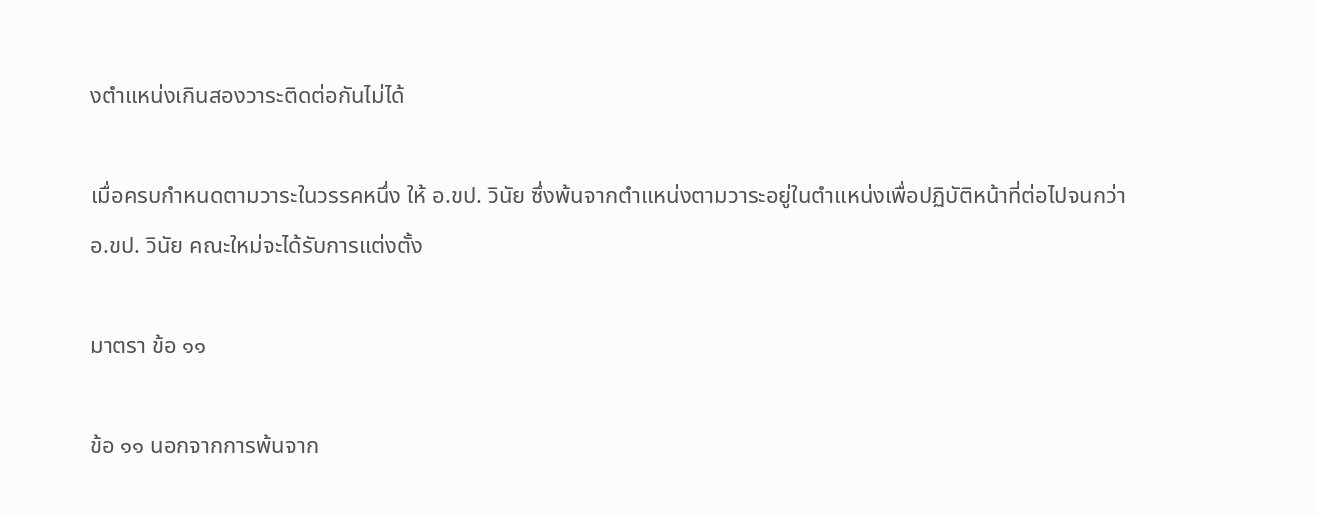งตําแหน่งเกินสองวาระติดต่อกันไม่ได้

เมื่อครบกําหนดตามวาระในวรรคหนึ่ง ให้ อ.ขป. วินัย ซึ่งพ้นจากตําแหน่งตามวาระอยู่ในตําแหน่งเพื่อปฏิบัติหน้าที่ต่อไปจนกว่า อ.ขป. วินัย คณะใหม่จะได้รับการแต่งตั้ง

มาตรา ข้อ ๑๑

ข้อ ๑๑ นอกจากการพ้นจาก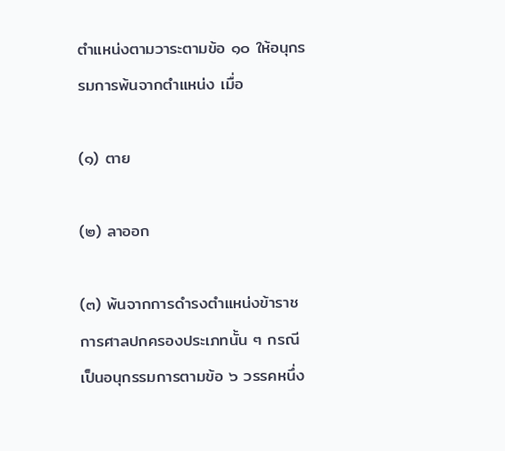ตําแหน่งตามวาระตามข้อ ๑๐ ให้อนุกรรมการพ้นจากตําแหน่ง เมื่อ

(๑) ตาย

(๒) ลาออก

(๓) พ้นจากการดํารงตําแหน่งข้าราชการศาลปกครองประเภทนั้น ๆ กรณีเป็นอนุกรรมการตามข้อ ๖ วรรคหนึ่ง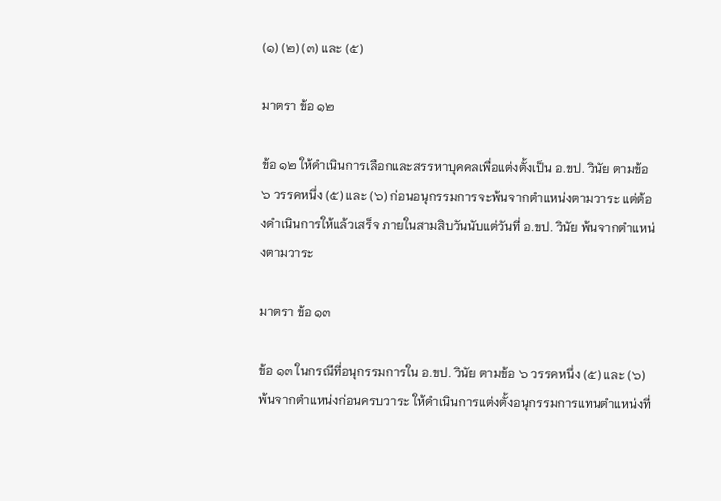(๑) (๒) (๓) และ (๕)

มาตรา ข้อ ๑๒

ข้อ ๑๒ ให้ดําเนินการเลือกและสรรหาบุคคลเพื่อแต่งตั้งเป็น อ.ขป. วินัย ตามข้อ ๖ วรรคหนึ่ง (๕) และ (๖) ก่อนอนุกรรมการจะพ้นจากตําแหน่งตามวาระ แต่ต้องดําเนินการให้แล้วเสร็จ ภายในสามสิบวันนับแต่วันที่ อ.ขป. วินัย พ้นจากตําแหน่งตามวาระ

มาตรา ข้อ ๑๓

ข้อ ๑๓ ในกรณีที่อนุกรรมการใน อ.ขป. วินัย ตามข้อ ๖ วรรคหนึ่ง (๕) และ (๖) พ้นจากตําแหน่งก่อนครบวาระ ให้ดําเนินการแต่งตั้งอนุกรรมการแทนตําแหน่งที่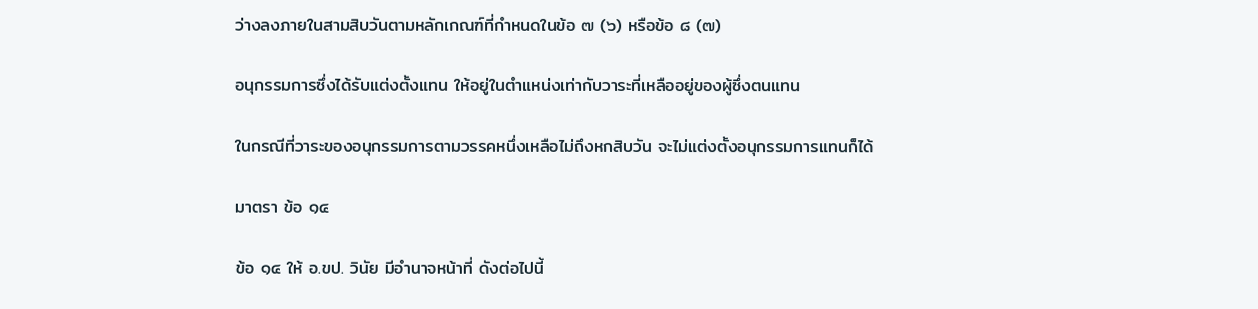ว่างลงภายในสามสิบวันตามหลักเกณฑ์ที่กําหนดในข้อ ๗ (๖) หรือข้อ ๘ (๗)

อนุกรรมการซึ่งได้รับแต่งตั้งแทน ให้อยู่ในตําแหน่งเท่ากับวาระที่เหลืออยู่ของผู้ซึ่งตนแทน

ในกรณีที่วาระของอนุกรรมการตามวรรคหนึ่งเหลือไม่ถึงหกสิบวัน จะไม่แต่งตั้งอนุกรรมการแทนก็ได้

มาตรา ข้อ ๑๔

ข้อ ๑๔ ให้ อ.ขป. วินัย มีอํานาจหน้าที่ ดังต่อไปนี้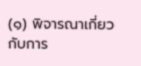(๑) พิจารณาเกี่ยวกับการ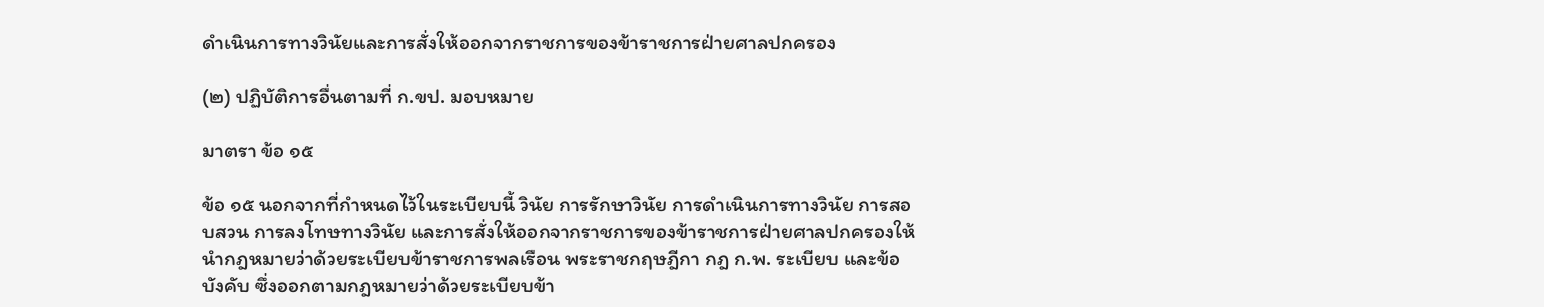ดําเนินการทางวินัยและการสั่งให้ออกจากราชการของข้าราชการฝ่ายศาลปกครอง

(๒) ปฏิบัติการอื่นตามที่ ก.ขป. มอบหมาย

มาตรา ข้อ ๑๕

ข้อ ๑๕ นอกจากที่กําหนดไว้ในระเบียบนี้ วินัย การรักษาวินัย การดําเนินการทางวินัย การสอบสวน การลงโทษทางวินัย และการสั่งให้ออกจากราชการของข้าราชการฝ่ายศาลปกครองให้นํากฎหมายว่าด้วยระเบียบข้าราชการพลเรือน พระราชกฤษฎีกา กฎ ก.พ. ระเบียบ และข้อบังคับ ซึ่งออกตามกฎหมายว่าด้วยระเบียบข้า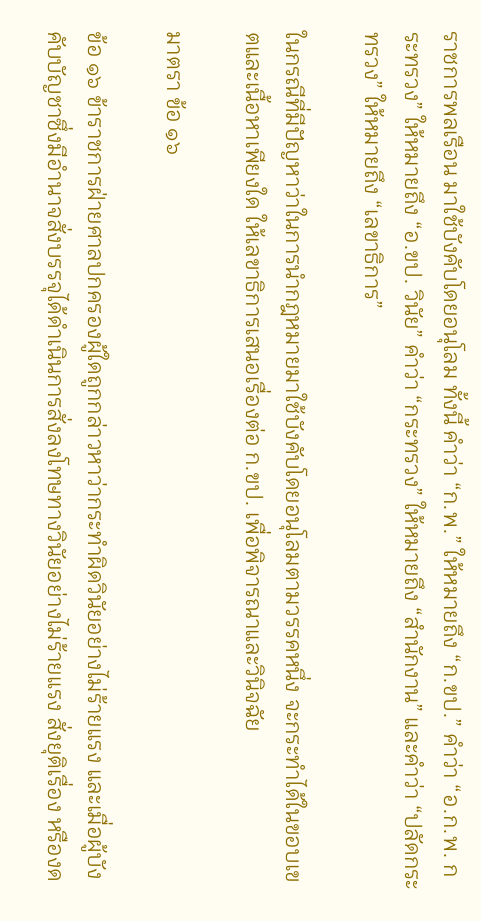ราชการพลเรือน มาใช้บังคับโดยอนุโลม ทั้งนี้ คําว่า “ก.พ.” ให้หมายถึง “ก.ขป.” คําว่า “อ.ก.พ. กระทรวง” ให้หมายถึง “อ.ขป. วินัย” คําว่า “กระทรวง” ให้หมายถึง “สํานักงาน” และคําว่า “ปลัดกระทรวง” ให้หมายถึง “เลขาธิการ”

ในกรณีที่มีปัญหาว่าในการนํากฎหมายมาใช้บังคับโดยอนุโลมตามวรรคหนึ่ง จะกระทําได้ในขอบเขตและเนื้อหาเพียงใด ให้เลขาธิการเสนอเรื่องต่อ ก.ขป. เพื่อพิจารณาและวินิจฉัย

มาตรา ข้อ ๑๖

ข้อ ๑๖ ข้าราชการฝ่ายศาลปกครองผู้ใดถูกกล่าวหาว่ากระทําผิดวินัยอย่างไม่ร้ายแรง และเมื่อผู้บังคับบัญชาซึ่งมีอํานาจสั่งบรรจุได้ดําเนินการสั่งลงโทษทางวินัยอย่างไม่ร้ายแรง สั่งยุติเรื่อง หรืองด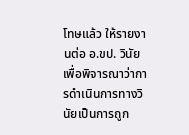โทษแล้ว ให้รายงานต่อ อ.ขป. วินัย เพื่อพิจารณาว่าการดําเนินการทางวินัยเป็นการถูก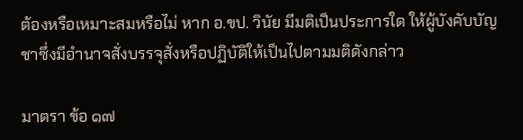ต้องหรือเหมาะสมหรือไม่ หาก อ.ขป. วินัย มีมติเป็นประการใด ให้ผู้บังคับบัญชาซึ่งมีอํานาจสั่งบรรจุสั่งหรือปฏิบัติให้เป็นไปตามมติดังกล่าว

มาตรา ข้อ ๑๗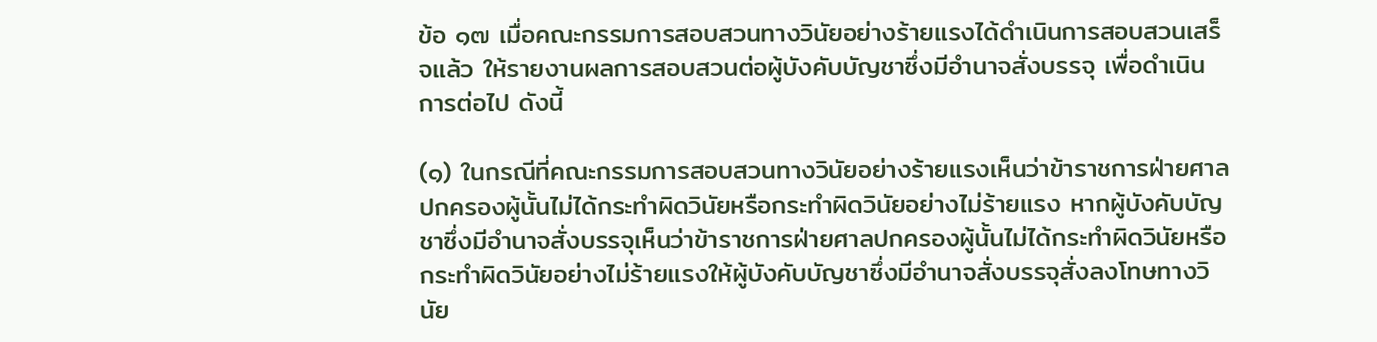ข้อ ๑๗ เมื่อคณะกรรมการสอบสวนทางวินัยอย่างร้ายแรงได้ดําเนินการสอบสวนเสร็จแล้ว ให้รายงานผลการสอบสวนต่อผู้บังคับบัญชาซึ่งมีอํานาจสั่งบรรจุ เพื่อดําเนินการต่อไป ดังนี้

(๑) ในกรณีที่คณะกรรมการสอบสวนทางวินัยอย่างร้ายแรงเห็นว่าข้าราชการฝ่ายศาลปกครองผู้นั้นไม่ได้กระทําผิดวินัยหรือกระทําผิดวินัยอย่างไม่ร้ายแรง หากผู้บังคับบัญชาซึ่งมีอํานาจสั่งบรรจุเห็นว่าข้าราชการฝ่ายศาลปกครองผู้นั้นไม่ได้กระทําผิดวินัยหรือกระทําผิดวินัยอย่างไม่ร้ายแรงให้ผู้บังคับบัญชาซึ่งมีอํานาจสั่งบรรจุสั่งลงโทษทางวินัย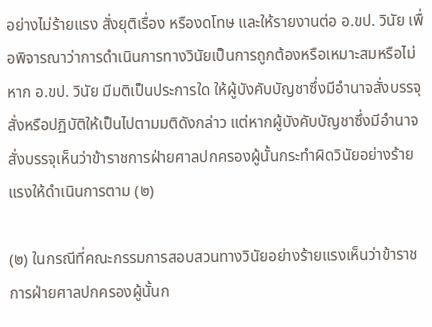อย่างไม่ร้ายแรง สั่งยุติเรื่อง หรืองดโทษ และให้รายงานต่อ อ.ขป. วินัย เพื่อพิจารณาว่าการดําเนินการทางวินัยเป็นการถูกต้องหรือเหมาะสมหรือไม่ หาก อ.ขป. วินัย มีมติเป็นประการใด ให้ผู้บังคับบัญชาซึ่งมีอํานาจสั่งบรรจุสั่งหรือปฏิบัติให้เป็นไปตามมติดังกล่าว แต่หากผู้บังคับบัญชาซึ่งมีอํานาจสั่งบรรจุเห็นว่าข้าราชการฝ่ายศาลปกครองผู้นั้นกระทําผิดวินัยอย่างร้ายแรงให้ดําเนินการตาม (๒)

(๒) ในกรณีที่คณะกรรมการสอบสวนทางวินัยอย่างร้ายแรงเห็นว่าข้าราชการฝ่ายศาลปกครองผู้นั้นก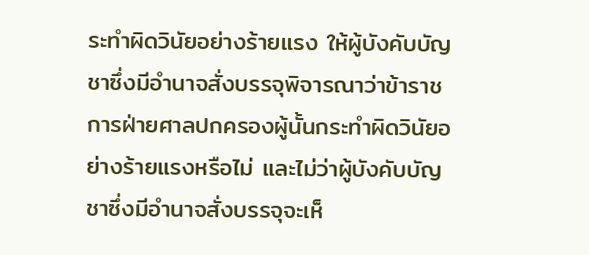ระทําผิดวินัยอย่างร้ายแรง ให้ผู้บังคับบัญชาซึ่งมีอํานาจสั่งบรรจุพิจารณาว่าข้าราชการฝ่ายศาลปกครองผู้นั้นกระทําผิดวินัยอย่างร้ายแรงหรือไม่ และไม่ว่าผู้บังคับบัญชาซึ่งมีอํานาจสั่งบรรจุจะเห็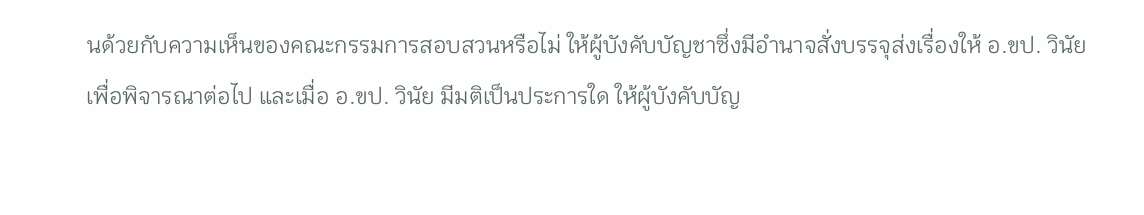นด้วยกับความเห็นของคณะกรรมการสอบสวนหรือไม่ ให้ผู้บังคับบัญชาซึ่งมีอํานาจสั่งบรรจุส่งเรื่องให้ อ.ขป. วินัย เพื่อพิจารณาต่อไป และเมื่อ อ.ขป. วินัย มีมติเป็นประการใด ให้ผู้บังคับบัญ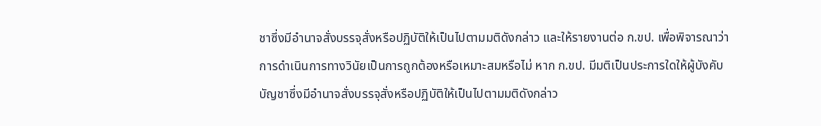ชาซึ่งมีอํานาจสั่งบรรจุสั่งหรือปฏิบัติให้เป็นไปตามมติดังกล่าว และให้รายงานต่อ ก.ขป. เพื่อพิจารณาว่าการดําเนินการทางวินัยเป็นการถูกต้องหรือเหมาะสมหรือไม่ หาก ก.ขป. มีมติเป็นประการใดให้ผู้บังคับบัญชาซึ่งมีอํานาจสั่งบรรจุสั่งหรือปฏิบัติให้เป็นไปตามมติดังกล่าว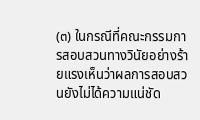(๓) ในกรณีที่คณะกรรมการสอบสวนทางวินัยอย่างร้ายแรงเห็นว่าผลการสอบสวนยังไม่ได้ความแน่ชัด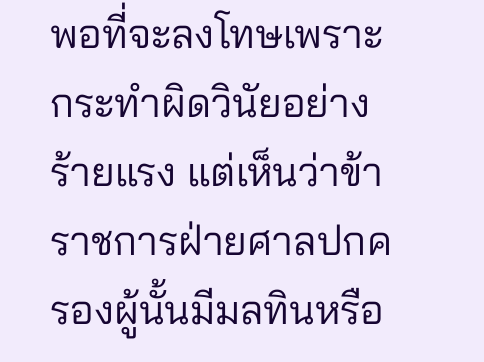พอที่จะลงโทษเพราะกระทําผิดวินัยอย่างร้ายแรง แต่เห็นว่าข้าราชการฝ่ายศาลปกครองผู้นั้นมีมลทินหรือ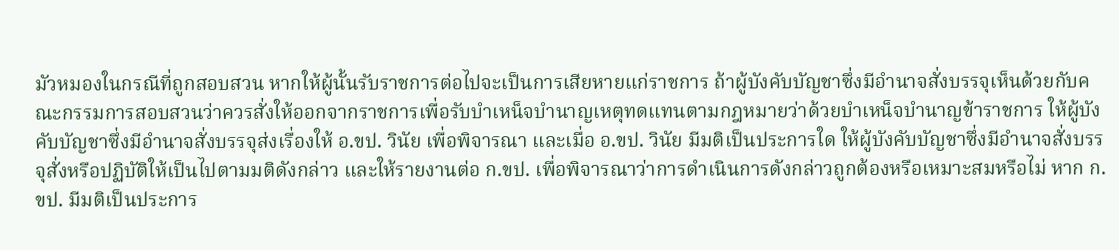มัวหมองในกรณีที่ถูกสอบสวน หากให้ผู้นั้นรับราชการต่อไปจะเป็นการเสียหายแก่ราชการ ถ้าผู้บังคับบัญชาซึ่งมีอํานาจสั่งบรรจุเห็นด้วยกับคณะกรรมการสอบสวนว่าควรสั่งให้ออกจากราชการเพื่อรับบําเหน็จบํานาญเหตุทดแทนตามกฎหมายว่าด้วยบําเหน็จบํานาญข้าราชการ ให้ผู้บังคับบัญชาซึ่งมีอํานาจสั่งบรรจุส่งเรื่องให้ อ.ขป. วินัย เพื่อพิจารณา และเมื่อ อ.ขป. วินัย มีมติเป็นประการใด ให้ผู้บังคับบัญชาซึ่งมีอํานาจสั่งบรรจุสั่งหรือปฏิบัติให้เป็นไปตามมติดังกล่าว และให้รายงานต่อ ก.ขป. เพื่อพิจารณาว่าการดําเนินการดังกล่าวถูกต้องหรือเหมาะสมหรือไม่ หาก ก.ขป. มีมติเป็นประการ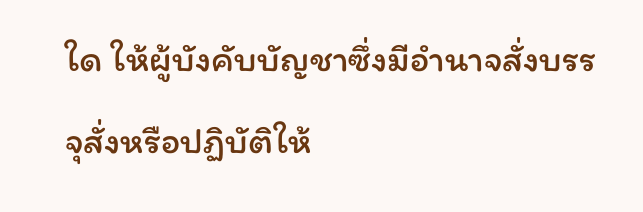ใด ให้ผู้บังคับบัญชาซึ่งมีอํานาจสั่งบรรจุสั่งหรือปฏิบัติให้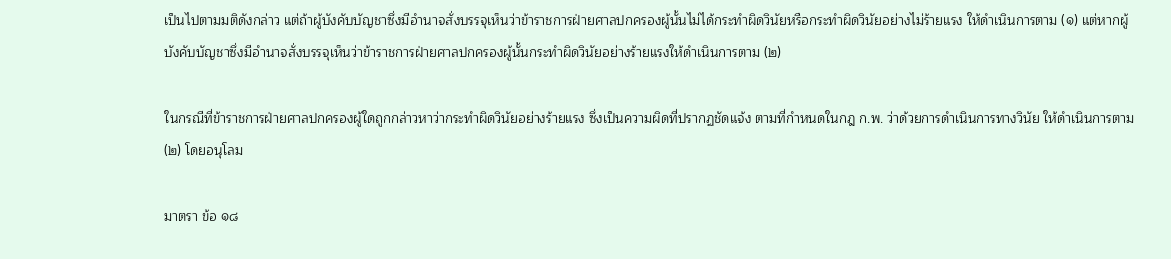เป็นไปตามมติดังกล่าว แต่ถ้าผู้บังคับบัญชาซึ่งมีอํานาจสั่งบรรจุเห็นว่าข้าราชการฝ่ายศาลปกครองผู้นั้นไม่ได้กระทําผิดวินัยหรือกระทําผิดวินัยอย่างไม่ร้ายแรง ให้ดําเนินการตาม (๑) แต่หากผู้บังคับบัญชาซึ่งมีอํานาจสั่งบรรจุเห็นว่าข้าราชการฝ่ายศาลปกครองผู้นั้นกระทําผิดวินัยอย่างร้ายแรงให้ดําเนินการตาม (๒)

ในกรณีที่ข้าราชการฝ่ายศาลปกครองผู้ใดถูกกล่าวหาว่ากระทําผิดวินัยอย่างร้ายแรง ซึ่งเป็นความผิดที่ปรากฏชัดแจ้ง ตามที่กําหนดในกฎ ก.พ. ว่าด้วยการดําเนินการทางวินัย ให้ดําเนินการตาม (๒) โดยอนุโลม

มาตรา ข้อ ๑๘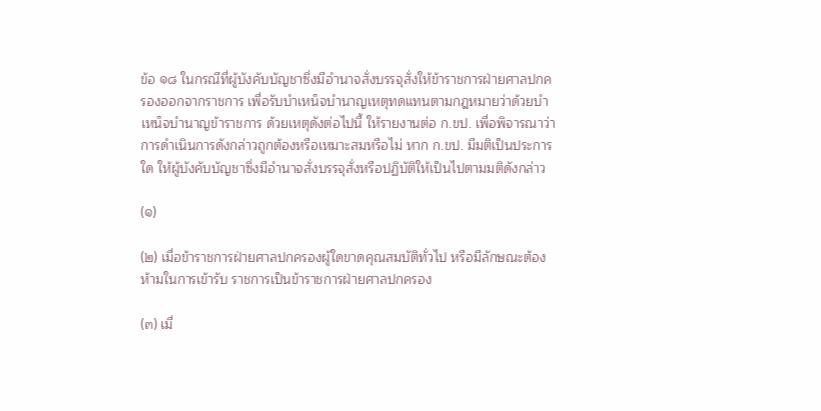ข้อ ๑๘ ในกรณีที่ผู้บังคับบัญชาซึ่งมีอํานาจสั่งบรรจุสั่งให้ข้าราชการฝ่ายศาลปกครองออกจากราชการ เพื่อรับบําเหน็จบํานาญเหตุทดแทนตามกฎหมายว่าด้วยบําเหน็จบํานาญข้าราชการ ด้วยเหตุดังต่อไปนี้ ให้รายงานต่อ ก.ขป. เพื่อพิจารณาว่าการดําเนินการดังกล่าวถูกต้องหรือเหมาะสมหรือไม่ หาก ก.ขป. มีมติเป็นประการใด ให้ผู้บังคับบัญชาซึ่งมีอํานาจสั่งบรรจุสั่งหรือปฏิบัติให้เป็นไปตามมติดังกล่าว

(๑)

(๒) เมื่อข้าราชการฝ่ายศาลปกครองผู้ใดขาดคุณสมบัติทั่วไป หรือมีลักษณะต้องห้ามในการเข้ารับ ราชการเป็นข้าราชการฝ่ายศาลปกครอง

(๓) เมื่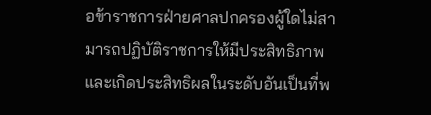อข้าราชการฝ่ายศาลปกครองผู้ใดไม่สามารถปฏิบัติราชการให้มีประสิทธิภาพและเกิดประสิทธิผลในระดับอันเป็นที่พ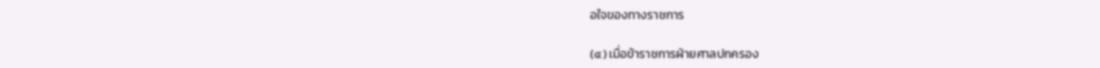อใจของทางราชการ

(๔) เมื่อข้าราชการฝ่ายศาลปกครอง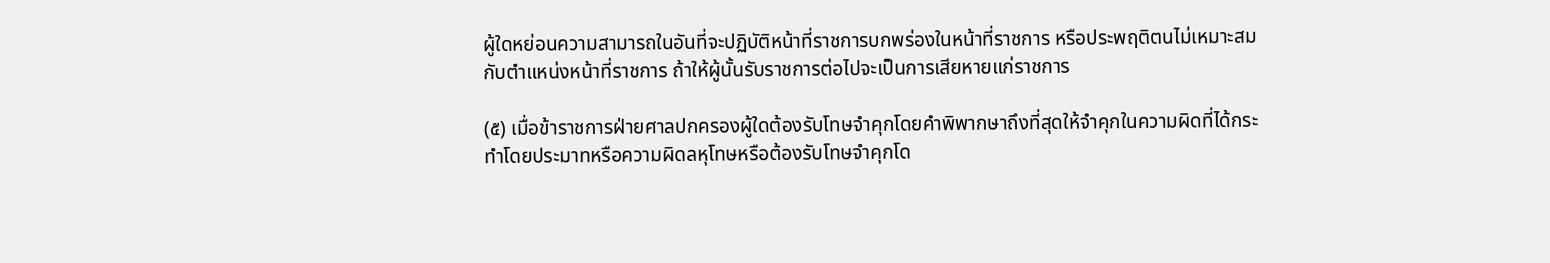ผู้ใดหย่อนความสามารถในอันที่จะปฏิบัติหน้าที่ราชการบกพร่องในหน้าที่ราชการ หรือประพฤติตนไม่เหมาะสมกับตําแหน่งหน้าที่ราชการ ถ้าให้ผู้นั้นรับราชการต่อไปจะเป็นการเสียหายแก่ราชการ

(๕) เมื่อข้าราชการฝ่ายศาลปกครองผู้ใดต้องรับโทษจําคุกโดยคําพิพากษาถึงที่สุดให้จําคุกในความผิดที่ได้กระทําโดยประมาทหรือความผิดลหุโทษหรือต้องรับโทษจําคุกโด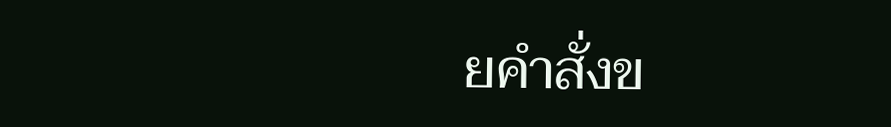ยคําสั่งข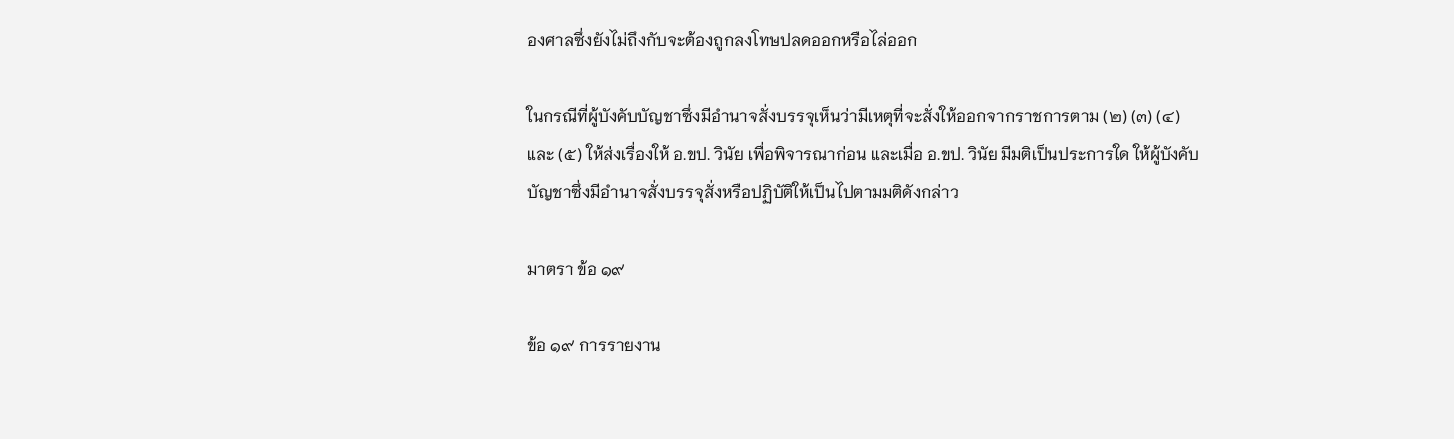องศาลซึ่งยังไม่ถึงกับจะต้องถูกลงโทษปลดออกหรือไล่ออก

ในกรณีที่ผู้บังคับบัญชาซึ่งมีอํานาจสั่งบรรจุเห็นว่ามีเหตุที่จะสั่งให้ออกจากราชการตาม (๒) (๓) (๔) และ (๕) ให้ส่งเรื่องให้ อ.ขป. วินัย เพื่อพิจารณาก่อน และเมื่อ อ.ขป. วินัย มีมติเป็นประการใด ให้ผู้บังคับบัญชาซึ่งมีอํานาจสั่งบรรจุสั่งหรือปฏิบัติให้เป็นไปตามมติดังกล่าว

มาตรา ข้อ ๑๙

ข้อ ๑๙ การรายงาน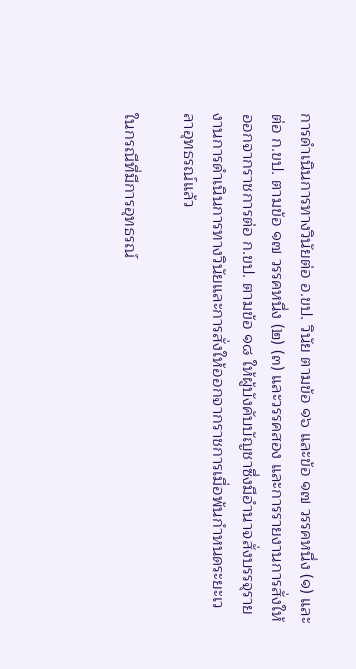การดําเนินการทางวินัยต่อ อ.ขป. วินัย ตามข้อ ๑๖ และข้อ ๑๗ วรรคหนึ่ง (๑) และต่อ ก.ขป. ตามข้อ ๑๗ วรรคหนึ่ง (๒) (๓) และวรรคสอง และการรายงานการสั่งให้ออกจากราชการต่อ ก.ขป. ตามข้อ ๑๘ ให้ผู้บังคับบัญชาซึ่งมีอํานาจสั่งบรรจุรายงานการดําเนินการทางวินัยและการสั่งให้ออกจากราชการเมื่อพ้นกําหนดระยะเวลาอุทธรณ์แล้ว

ในกรณีที่มีการอุทธรณ์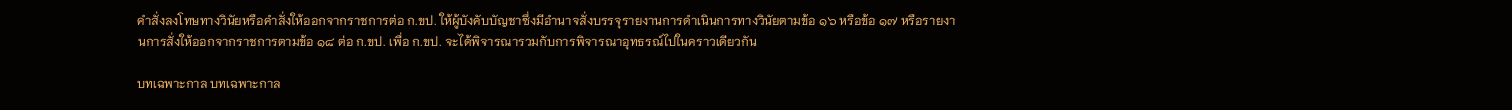คําสั่งลงโทษทางวินัยหรือคําสั่งให้ออกจากราชการต่อ ก.ขป. ให้ผู้บังคับบัญชาซึ่งมีอํานาจสั่งบรรจุรายงานการดําเนินการทางวินัยตามข้อ ๑๖ หรือข้อ ๑๗ หรือรายงานการสั่งให้ออกจากราชการตามข้อ ๑๘ ต่อ ก.ขป. เพื่อ ก.ขป. จะได้พิจารณารวมกับการพิจารณาอุทธรณ์ไปในคราวเดียวกัน

บทเฉพาะกาล บทเฉพาะกาล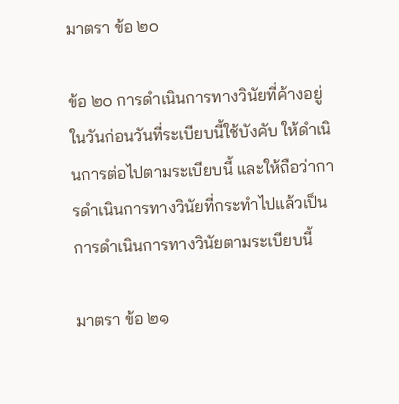มาตรา ข้อ ๒๐

ข้อ ๒๐ การดําเนินการทางวินัยที่ค้างอยู่ในวันก่อนวันที่ระเบียบนี้ใช้บังคับ ให้ดําเนินการต่อไปตามระเบียบนี้ และให้ถือว่าการดําเนินการทางวินัยที่กระทําไปแล้วเป็นการดําเนินการทางวินัยตามระเบียบนี้

มาตรา ข้อ ๒๑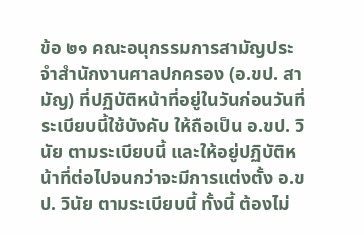ข้อ ๒๑ คณะอนุกรรมการสามัญประจําสํานักงานศาลปกครอง (อ.ขป. สามัญ) ที่ปฏิบัติหน้าที่อยู่ในวันก่อนวันที่ระเบียบนี้ใช้บังคับ ให้ถือเป็น อ.ขป. วินัย ตามระเบียบนี้ และให้อยู่ปฏิบัติหน้าที่ต่อไปจนกว่าจะมีการแต่งตั้ง อ.ขป. วินัย ตามระเบียบนี้ ทั้งนี้ ต้องไม่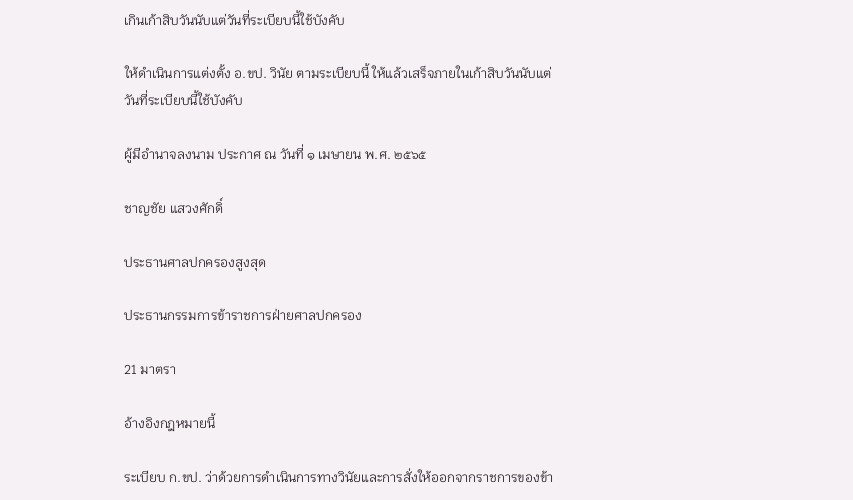เกินเก้าสิบวันนับแต่วันที่ระเบียบนี้ใช้บังคับ

ให้ดําเนินการแต่งตั้ง อ.ขป. วินัย ตามระเบียบนี้ ให้แล้วเสร็จภายในเก้าสิบวันนับแต่วันที่ระเบียบนี้ใช้บังคับ

ผู้มีอํานาจลงนาม ประกาศ ณ วันที่ ๑ เมษายน พ.ศ. ๒๕๖๕

ชาญชัย แสวงศักดิ์

ประธานศาลปกครองสูงสุด

ประธานกรรมการข้าราชการฝ่ายศาลปกครอง

21 มาตรา

อ้างอิงกฎหมายนี้

ระเบียบ ก.ขป. ว่าด้วยการดำเนินการทางวินัยและการสั่งให้ออกจากราชการของข้า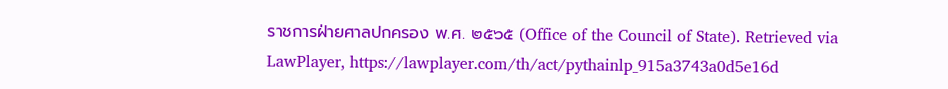ราชการฝ่ายศาลปกครอง พ.ศ. ๒๕๖๕ (Office of the Council of State). Retrieved via LawPlayer, https://lawplayer.com/th/act/pythainlp_915a3743a0d5e16d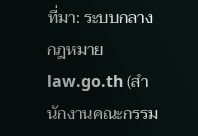ที่มา: ระบบกลางกฎหมาย law.go.th (สำนักงานคณะกรรม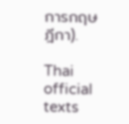การกฤษฎีกา).

Thai official texts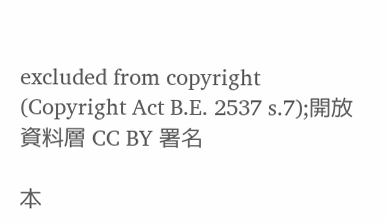excluded from copyright (Copyright Act B.E. 2537 s.7);開放資料層 CC BY 署名

本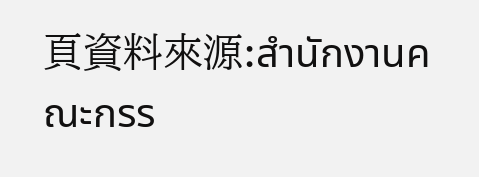頁資料來源:สำนักงานคณะกรร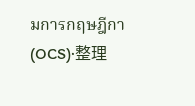มการกฤษฎีกา (OCS)·整理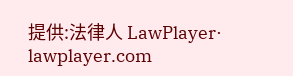提供:法律人 LawPlayer· lawplayer.com